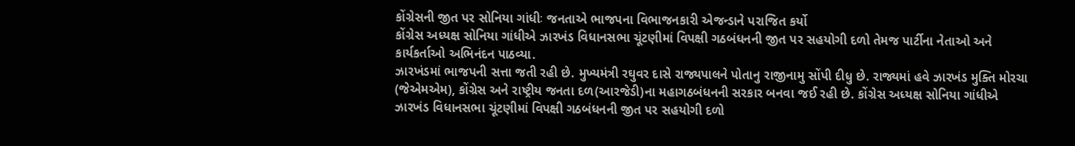કોંગ્રેસની જીત પર સોનિયા ગાંધીઃ જનતાએ ભાજપના વિભાજનકારી એજન્ડાને પરાજિત કર્યો
કોંગ્રેસ અધ્યક્ષ સોનિયા ગાંધીએ ઝારખંડ વિધાનસભા ચૂંટણીમાં વિપક્ષી ગઠબંધનની જીત પર સહયોગી દળો તેમજ પાર્ટીના નેતાઓ અને કાર્યકર્તાઓ અભિનંદન પાઠવ્યા.
ઝારખંડમાં ભાજપની સત્તા જતી રહી છે. મુખ્યમંત્રી રઘુવર દાસે રાજ્યપાલને પોતાનુ રાજીનામુ સોંપી દીધુ છે. રાજ્યમાં હવે ઝારખંડ મુક્તિ મોરચા (જેએમએમ), કોંગ્રેસ અને રાષ્ટ્રીય જનતા દળ(આરજેડી)ના મહાગઠબંધનની સરકાર બનવા જઈ રહી છે. કોંગ્રેસ અધ્યક્ષ સોનિયા ગાંધીએ ઝારખંડ વિધાનસભા ચૂંટણીમાં વિપક્ષી ગઠબંધનની જીત પર સહયોગી દળો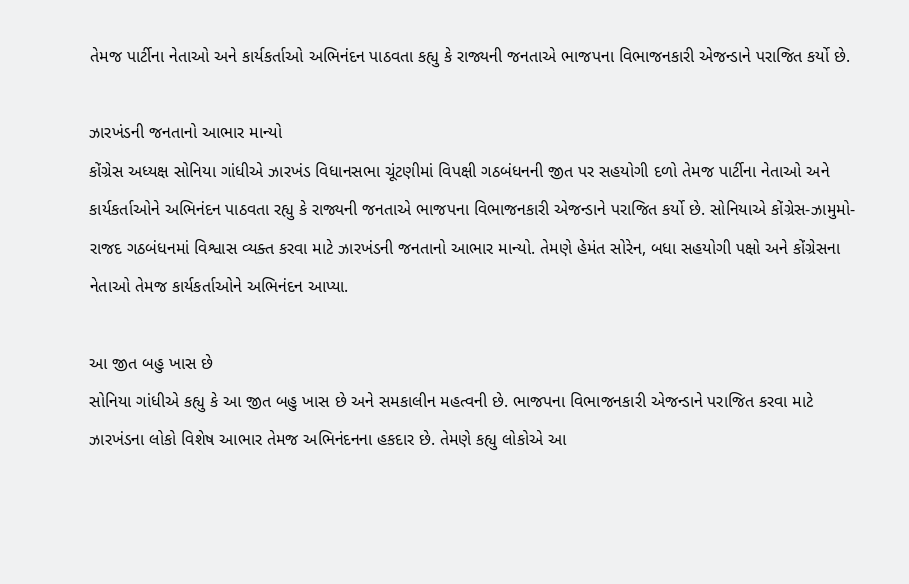તેમજ પાર્ટીના નેતાઓ અને કાર્યકર્તાઓ અભિનંદન પાઠવતા કહ્યુ કે રાજ્યની જનતાએ ભાજપના વિભાજનકારી એજન્ડાને પરાજિત કર્યો છે.

ઝારખંડની જનતાનો આભાર માન્યો
કોંગ્રેસ અધ્યક્ષ સોનિયા ગાંધીએ ઝારખંડ વિધાનસભા ચૂંટણીમાં વિપક્ષી ગઠબંધનની જીત પર સહયોગી દળો તેમજ પાર્ટીના નેતાઓ અને કાર્યકર્તાઓને અભિનંદન પાઠવતા રહ્યુ કે રાજ્યની જનતાએ ભાજપના વિભાજનકારી એજન્ડાને પરાજિત કર્યો છે. સોનિયાએ કોંગ્રેસ-ઝામુમો-રાજદ ગઠબંધનમાં વિશ્વાસ વ્યક્ત કરવા માટે ઝારખંડની જનતાનો આભાર માન્યો. તેમણે હેમંત સોરેન, બધા સહયોગી પક્ષો અને કોંગ્રેસના નેતાઓ તેમજ કાર્યકર્તાઓને અભિનંદન આપ્યા.

આ જીત બહુ ખાસ છે
સોનિયા ગાંધીએ કહ્યુ કે આ જીત બહુ ખાસ છે અને સમકાલીન મહત્વની છે. ભાજપના વિભાજનકારી એજન્ડાને પરાજિત કરવા માટે ઝારખંડના લોકો વિશેષ આભાર તેમજ અભિનંદનના હકદાર છે. તેમણે કહ્યુ લોકોએ આ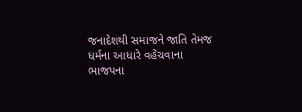જનાદેશથી સમાજને જાતિ તેમજ ધર્મના આધારે વહેંચવાના ભાજપના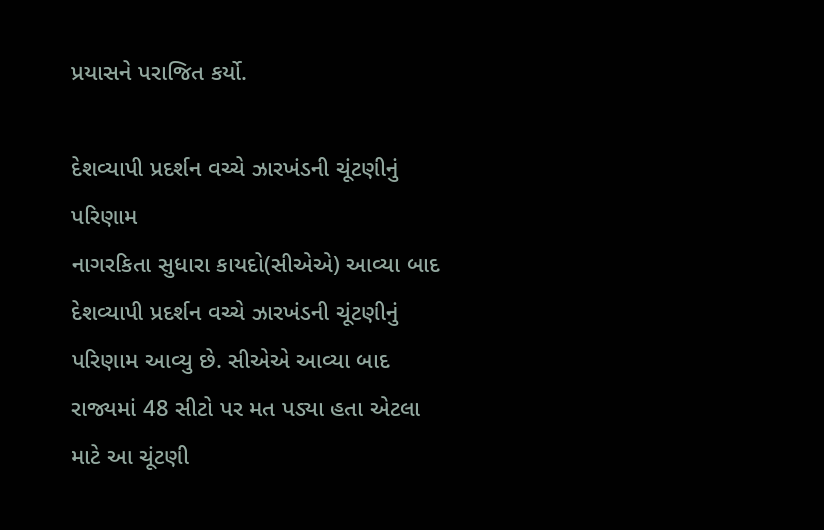પ્રયાસને પરાજિત કર્યો.

દેશવ્યાપી પ્રદર્શન વચ્ચે ઝારખંડની ચૂંટણીનું પરિણામ
નાગરકિતા સુધારા કાયદો(સીએએ) આવ્યા બાદ દેશવ્યાપી પ્રદર્શન વચ્ચે ઝારખંડની ચૂંટણીનું પરિણામ આવ્યુ છે. સીએએ આવ્યા બાદ રાજ્યમાં 48 સીટો પર મત પડ્યા હતા એટલા માટે આ ચૂંટણી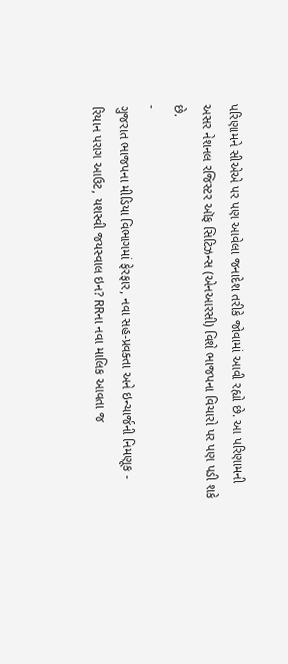પરિણામને સીએએ પર પણ આવેલા જનાદેશ તરીકે જોવામાં આવી રહ્યો છે. આ પરિણામની અસર નેશનલ રજિસ્ટર ઑફ સિટિઝન્સ (એનઆરસી) વિશે ભાજપના વિચારો પર પણ પડી શકે છે.
-
ગુજરાત ભાજપના મીડિયા વિભાગમાં ફેરફાર, નવા સહ-પ્રવક્તા અને ઇન્ચાર્જની નિમણૂક -
રિયાન પરાગ આઉટ, યશસ્વી જયસ્વાલ ઇન? RRના નવા માલિક આવતા જ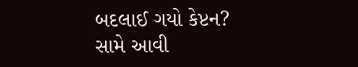બદલાઈ ગયો કેપ્ટન? સામે આવી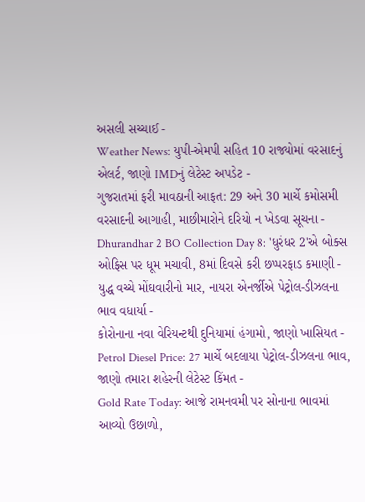અસલી સચ્ચાઈ -
Weather News: યુપી-એમપી સહિત 10 રાજ્યોમાં વરસાદનું એલર્ટ, જાણો IMDનું લેટેસ્ટ અપડેટ -
ગુજરાતમાં ફરી માવઠાની આફત: 29 અને 30 માર્ચે કમોસમી વરસાદની આગાહી, માછીમારોને દરિયો ન ખેડવા સૂચના -
Dhurandhar 2 BO Collection Day 8: 'ધુરંધર 2'એ બોક્સ ઓફિસ પર ધૂમ મચાવી, 8માં દિવસે કરી છપ્પરફાડ કમાણી -
યુદ્ધ વચ્ચે મોંઘવારીનો માર, નાયરા એનર્જીએ પેટ્રોલ-ડીઝલના ભાવ વધાર્યા -
કોરોનાના નવા વેરિયન્ટથી દુનિયામાં હંગામો, જાણો ખાસિયત -
Petrol Diesel Price: 27 માર્ચે બદલાયા પેટ્રોલ-ડીઝલના ભાવ, જાણો તમારા શહેરની લેટેસ્ટ કિંમત -
Gold Rate Today: આજે રામનવમી પર સોનાના ભાવમાં આવ્યો ઉછાળો,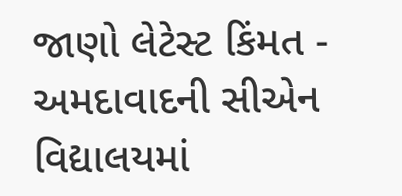જાણો લેટેસ્ટ કિંમત -
અમદાવાદની સીએન વિદ્યાલયમાં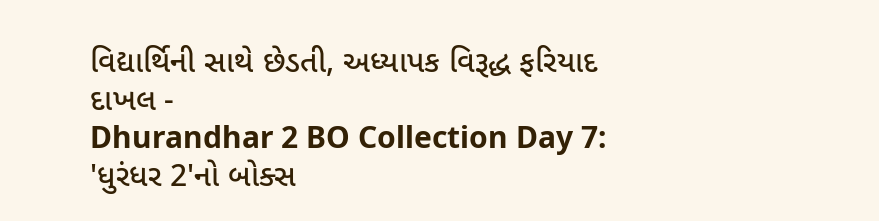વિદ્યાર્થિની સાથે છેડતી, અધ્યાપક વિરૂદ્ધ ફરિયાદ દાખલ -
Dhurandhar 2 BO Collection Day 7: 'ધુરંધર 2'નો બોક્સ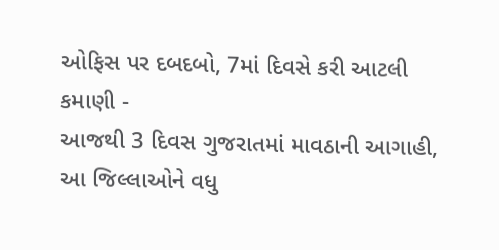ઓફિસ પર દબદબો, 7માં દિવસે કરી આટલી કમાણી -
આજથી 3 દિવસ ગુજરાતમાં માવઠાની આગાહી, આ જિલ્લાઓને વધુ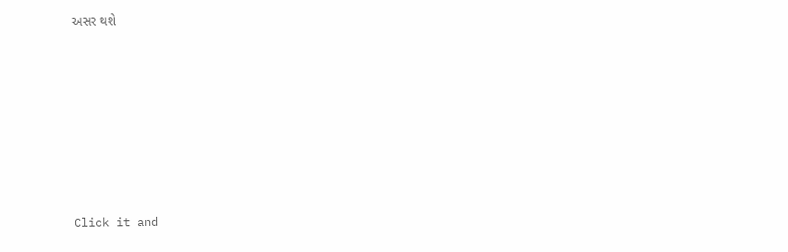અસર થશે








Click it and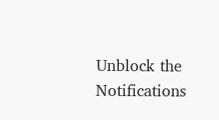Unblock the Notifications